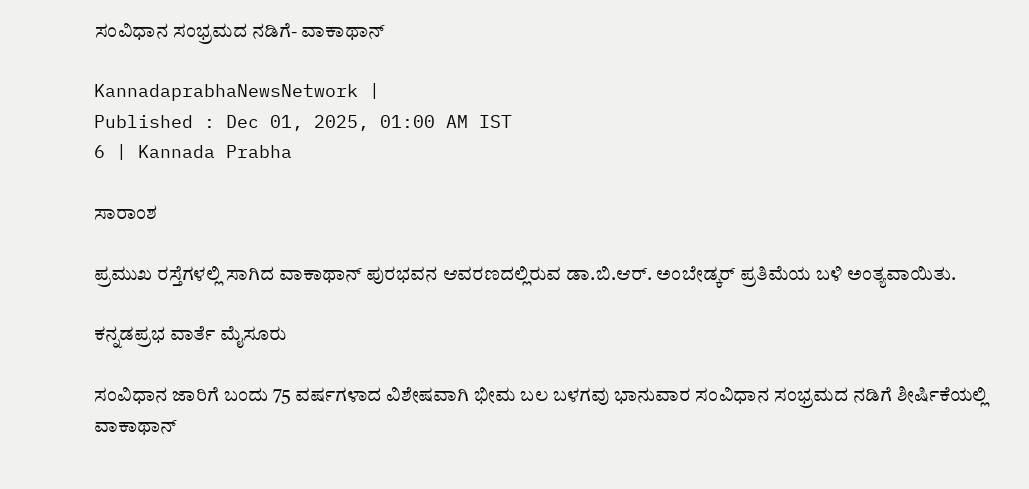ಸಂವಿಧಾನ ಸಂಭ್ರಮದ ನಡಿಗೆ- ವಾಕಾಥಾನ್

KannadaprabhaNewsNetwork |
Published : Dec 01, 2025, 01:00 AM IST
6 | Kannada Prabha

ಸಾರಾಂಶ

ಪ್ರಮುಖ ರಸ್ತೆಗಳಲ್ಲಿ ಸಾಗಿದ ವಾಕಾಥಾನ್ ಪುರಭವನ ಆವರಣದಲ್ಲಿರುವ ಡಾ.ಬಿ.ಆರ್. ಅಂಬೇಡ್ಕರ್ ಪ್ರತಿಮೆಯ ಬಳಿ ಅಂತ್ಯವಾಯಿತು.

ಕನ್ನಡಪ್ರಭ ವಾರ್ತೆ ಮೈಸೂರು

ಸಂವಿಧಾನ ಜಾರಿಗೆ ಬಂದು 75 ವರ್ಷಗಳಾದ ವಿಶೇಷವಾಗಿ ಭೀಮ ಬಲ ಬಳಗವು ಭಾನುವಾರ ಸಂವಿಧಾನ ಸಂಭ್ರಮದ ನಡಿಗೆ ಶೀರ್ಷಿಕೆಯಲ್ಲಿ ವಾಕಾಥಾನ್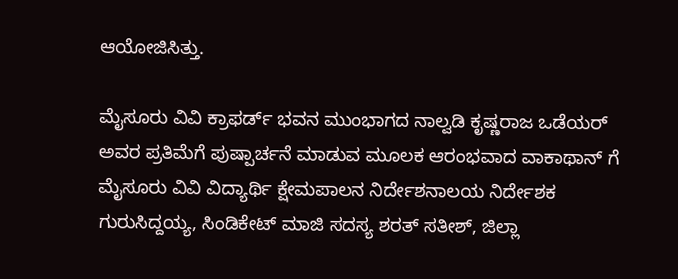ಆಯೋಜಿಸಿತ್ತು.

ಮೈಸೂರು ವಿವಿ ಕ್ರಾಫರ್ಡ್ ಭವನ ಮುಂಭಾಗದ ನಾಲ್ವಡಿ ಕೃಷ್ಣರಾಜ ಒಡೆಯರ್ ಅವರ ಪ್ರತಿಮೆಗೆ ಪುಷ್ಪಾರ್ಚನೆ ಮಾಡುವ ಮೂಲಕ ಆರಂಭವಾದ ವಾಕಾಥಾನ್ ಗೆ ಮೈಸೂರು ವಿವಿ ವಿದ್ಯಾರ್ಥಿ ಕ್ಷೇಮಪಾಲನ ನಿರ್ದೇಶನಾಲಯ ನಿರ್ದೇಶಕ ಗುರುಸಿದ್ದಯ್ಯ, ಸಿಂಡಿಕೇಟ್ ಮಾಜಿ ಸದಸ್ಯ ಶರತ್ ಸತೀಶ್, ಜಿಲ್ಲಾ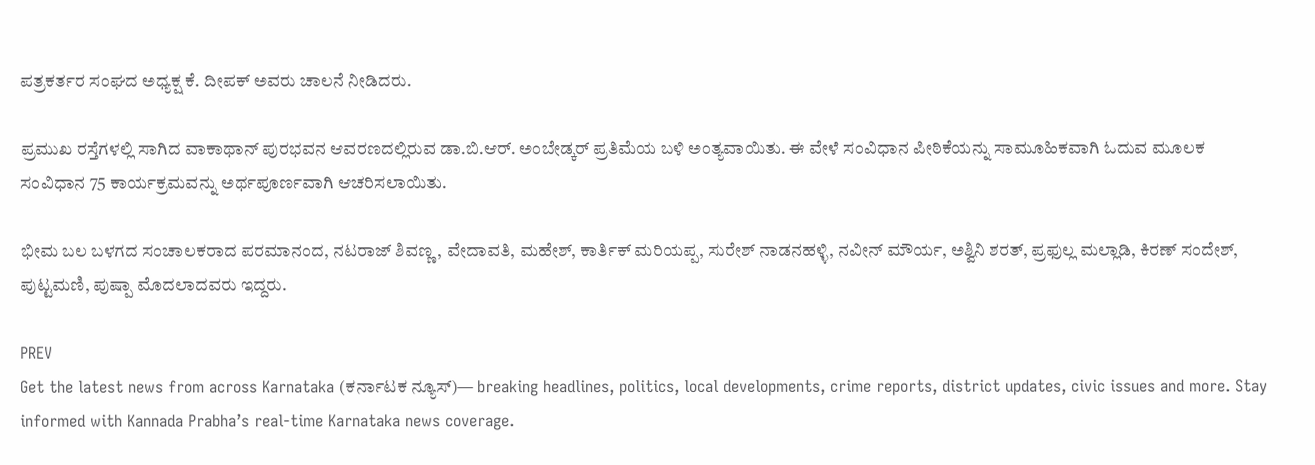ಪತ್ರಕರ್ತರ ಸಂಘದ ಅಧ್ಯಕ್ಷ ಕೆ. ದೀಪಕ್ ಅವರು ಚಾಲನೆ ನೀಡಿದರು.

ಪ್ರಮುಖ ರಸ್ತೆಗಳಲ್ಲಿ ಸಾಗಿದ ವಾಕಾಥಾನ್ ಪುರಭವನ ಆವರಣದಲ್ಲಿರುವ ಡಾ.ಬಿ.ಆರ್. ಅಂಬೇಡ್ಕರ್ ಪ್ರತಿಮೆಯ ಬಳಿ ಅಂತ್ಯವಾಯಿತು. ಈ ವೇಳೆ ಸಂವಿಧಾನ ಪೀಠಿಕೆಯನ್ನು ಸಾಮೂಹಿಕವಾಗಿ ಓದುವ ಮೂಲಕ ಸಂವಿಧಾನ 75 ಕಾರ್ಯಕ್ರಮವನ್ನು ಅರ್ಥಪೂರ್ಣವಾಗಿ ಆಚರಿಸಲಾಯಿತು.

ಭೀಮ ಬಲ ಬಳಗದ ಸಂಚಾಲಕರಾದ ಪರಮಾನಂದ, ನಟರಾಜ್ ಶಿವಣ್ಣ, ವೇದಾವತಿ, ಮಹೇಶ್, ಕಾರ್ತಿಕ್ ಮರಿಯಪ್ಪ, ಸುರೇಶ್ ನಾಡನಹಳ್ಳಿ, ನವೀನ್ ಮೌರ್ಯ, ಅಶ್ವಿನಿ ಶರತ್, ಪ್ರಫುಲ್ಲ ಮಲ್ಲಾಡಿ, ಕಿರಣ್ ಸಂದೇಶ್, ಪುಟ್ಟಮಣಿ, ಪುಷ್ಪಾ ಮೊದಲಾದವರು ಇದ್ದರು.

PREV
Get the latest news from across Karnataka (ಕರ್ನಾಟಕ ನ್ಯೂಸ್)— breaking headlines, politics, local developments, crime reports, district updates, civic issues and more. Stay informed with Kannada Prabha’s real‑time Karnataka news coverage.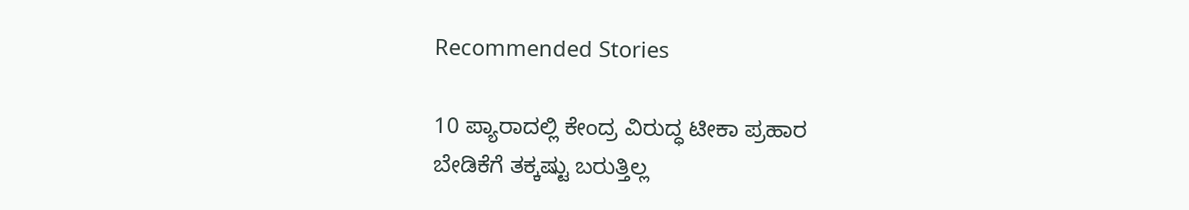Recommended Stories

10 ಪ್ಯಾರಾದಲ್ಲಿ ಕೇಂದ್ರ ವಿರುದ್ಧ ಟೀಕಾ ಪ್ರಹಾರ
ಬೇಡಿಕೆಗೆ ತಕ್ಕಷ್ಟು ಬರುತ್ತಿಲ್ಲ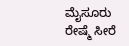ಮೈಸೂರು ರೇಷ್ಮೆ ಸೀರೆ